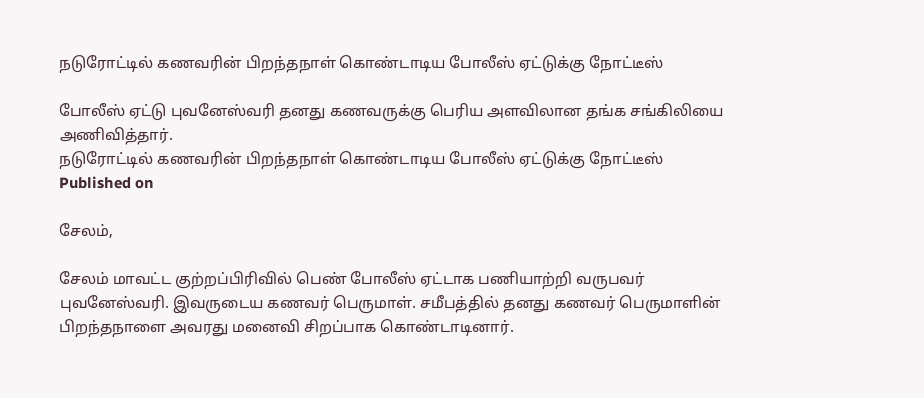நடுரோட்டில் கணவரின் பிறந்தநாள் கொண்டாடிய போலீஸ் ஏட்டுக்கு நோட்டீஸ்

போலீஸ் ஏட்டு புவனேஸ்வரி தனது கணவருக்கு பெரிய அளவிலான தங்க சங்கிலியை அணிவித்தார்.
நடுரோட்டில் கணவரின் பிறந்தநாள் கொண்டாடிய போலீஸ் ஏட்டுக்கு நோட்டீஸ்
Published on

சேலம்,

சேலம் மாவட்ட குற்றப்பிரிவில் பெண் போலீஸ் ஏட்டாக பணியாற்றி வருபவர் புவனேஸ்வரி. இவருடைய கணவர் பெருமாள். சமீபத்தில் தனது கணவர் பெருமாளின் பிறந்தநாளை அவரது மனைவி சிறப்பாக கொண்டாடினார்.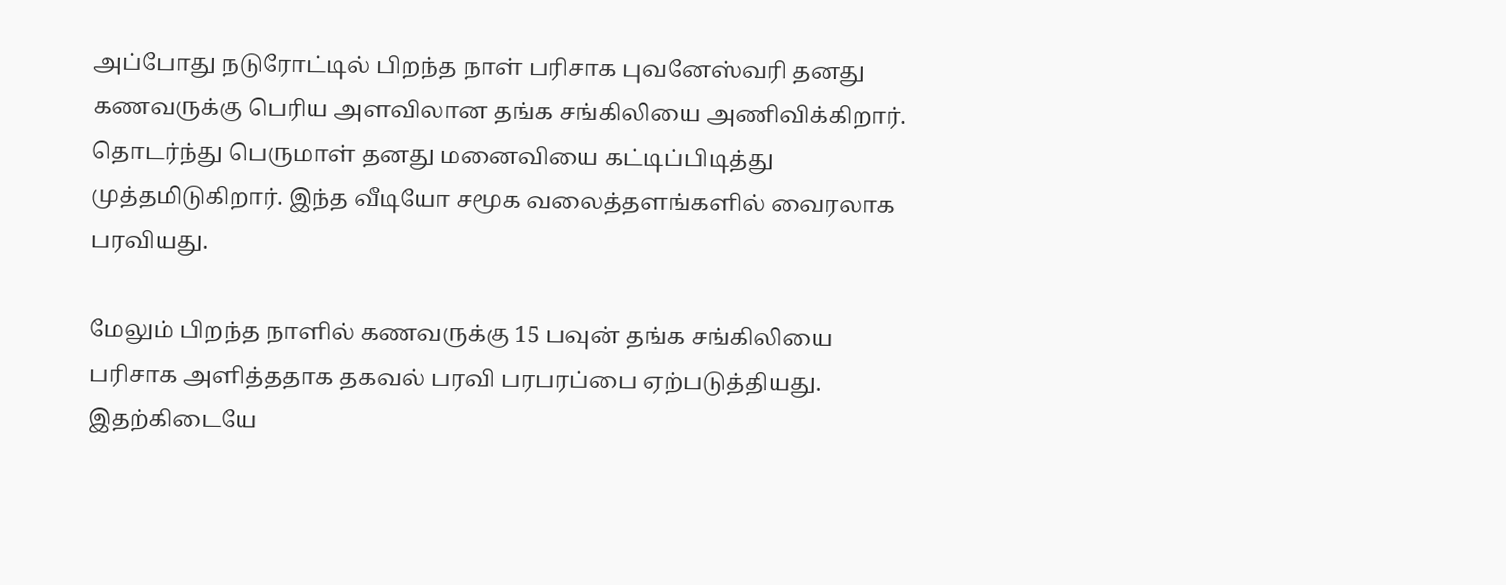அப்போது நடுரோட்டில் பிறந்த நாள் பரிசாக புவனேஸ்வரி தனது கணவருக்கு பெரிய அளவிலான தங்க சங்கிலியை அணிவிக்கிறார். தொடர்ந்து பெருமாள் தனது மனைவியை கட்டிப்பிடித்து முத்தமிடுகிறார். இந்த வீடியோ சமூக வலைத்தளங்களில் வைரலாக பரவியது.

மேலும் பிறந்த நாளில் கணவருக்கு 15 பவுன் தங்க சங்கிலியை பரிசாக அளித்ததாக தகவல் பரவி பரபரப்பை ஏற்படுத்தியது. இதற்கிடையே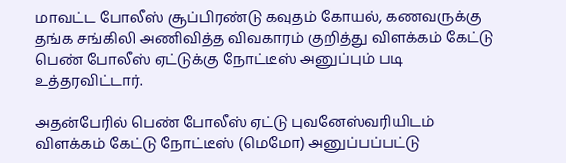மாவட்ட போலீஸ் சூப்பிரண்டு கவுதம் கோயல், கணவருக்கு தங்க சங்கிலி அணிவித்த விவகாரம் குறித்து விளக்கம் கேட்டு பெண் போலீஸ் ஏட்டுக்கு நோட்டீஸ் அனுப்பும் படி உத்தரவிட்டார்.

அதன்பேரில் பெண் போலீஸ் ஏட்டு புவனேஸ்வரியிடம் விளக்கம் கேட்டு நோட்டீஸ் (மெமோ) அனுப்பப்பட்டு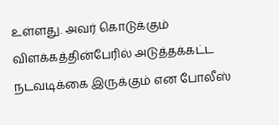உள்ளது. அவர் கொடுக்கும் விளக்கத்தின்பேரில் அடுத்தக்கட்ட நடவடிக்கை இருக்கும் என போலீஸ்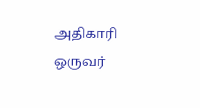அதிகாரி ஒருவர்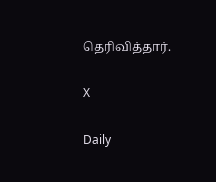தெரிவித்தார்.

X

Daily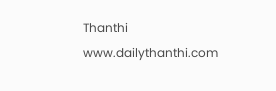Thanthi
www.dailythanthi.com